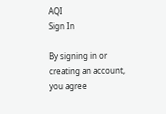AQI
Sign In

By signing in or creating an account, you agree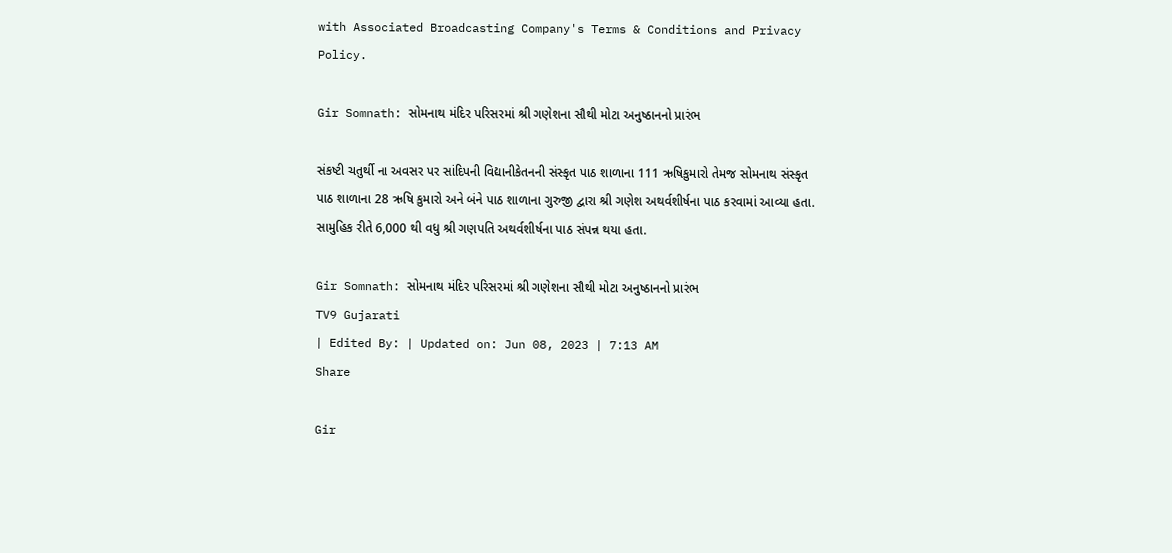with Associated Broadcasting Company's Terms & Conditions and Privacy Policy.

Gir Somnath: સોમનાથ મંદિર પરિસરમાં શ્રી ગણેશના સૌથી મોટા અનુષ્ઠાનનો પ્રારંભ

સંકષ્ટી ચતુર્થી ના અવસર પર સાંદિપની વિદ્યાનીકેતનની સંસ્કૃત પાઠ શાળાના 111 ઋષિકુમારો તેમજ સોમનાથ સંસ્કૃત પાઠ શાળાના 28 ઋષિ કુમારો અને બંને પાઠ શાળાના ગુરુજી દ્વારા શ્રી ગણેશ અથર્વશીર્ષના પાઠ કરવામાં આવ્યા હતા. સામુહિક રીતે 6,000 થી વધુ શ્રી ગણપતિ અથર્વશીર્ષના પાઠ સંપન્ન થયા હતા.

Gir Somnath: સોમનાથ મંદિર પરિસરમાં શ્રી ગણેશના સૌથી મોટા અનુષ્ઠાનનો પ્રારંભ
TV9 Gujarati
| Edited By: | Updated on: Jun 08, 2023 | 7:13 AM
Share

Gir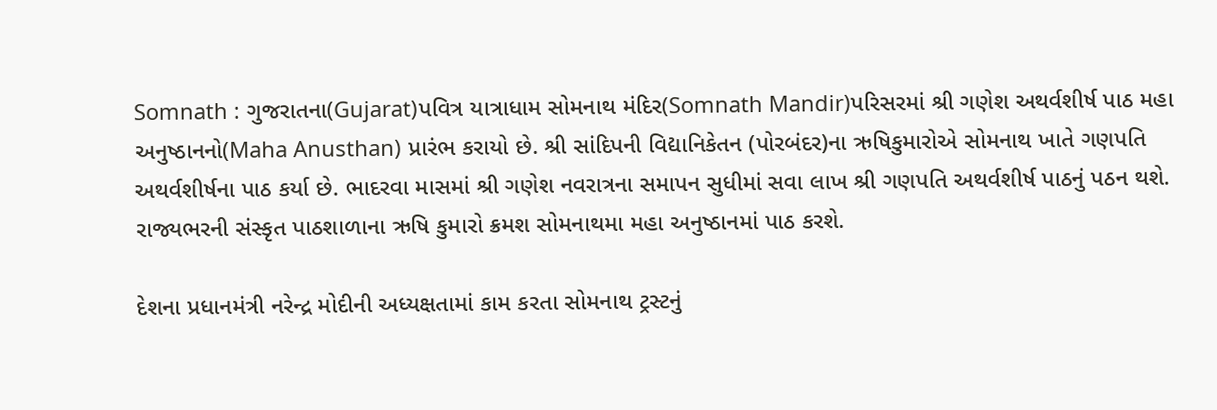Somnath : ગુજરાતના(Gujarat)પવિત્ર યાત્રાધામ સોમનાથ મંદિર(Somnath Mandir)પરિસરમાં શ્રી ગણેશ અથર્વશીર્ષ પાઠ મહા અનુષ્ઠાનનો(Maha Anusthan) પ્રારંભ કરાયો છે. શ્રી સાંદિપની વિદ્યાનિકેતન (પોરબંદર)ના ઋષિકુમારોએ સોમનાથ ખાતે ગણપતિ અથર્વશીર્ષના પાઠ કર્યા છે. ભાદરવા માસમાં શ્રી ગણેશ નવરાત્રના સમાપન સુધીમાં સવા લાખ શ્રી ગણપતિ અથર્વશીર્ષ પાઠનું પઠન થશે. રાજ્યભરની સંસ્કૃત પાઠશાળાના ઋષિ કુમારો ક્રમશ સોમનાથમા મહા અનુષ્ઠાનમાં પાઠ કરશે.

દેશના પ્રધાનમંત્રી નરેન્દ્ર મોદીની અધ્યક્ષતામાં કામ કરતા સોમનાથ ટ્રસ્ટનું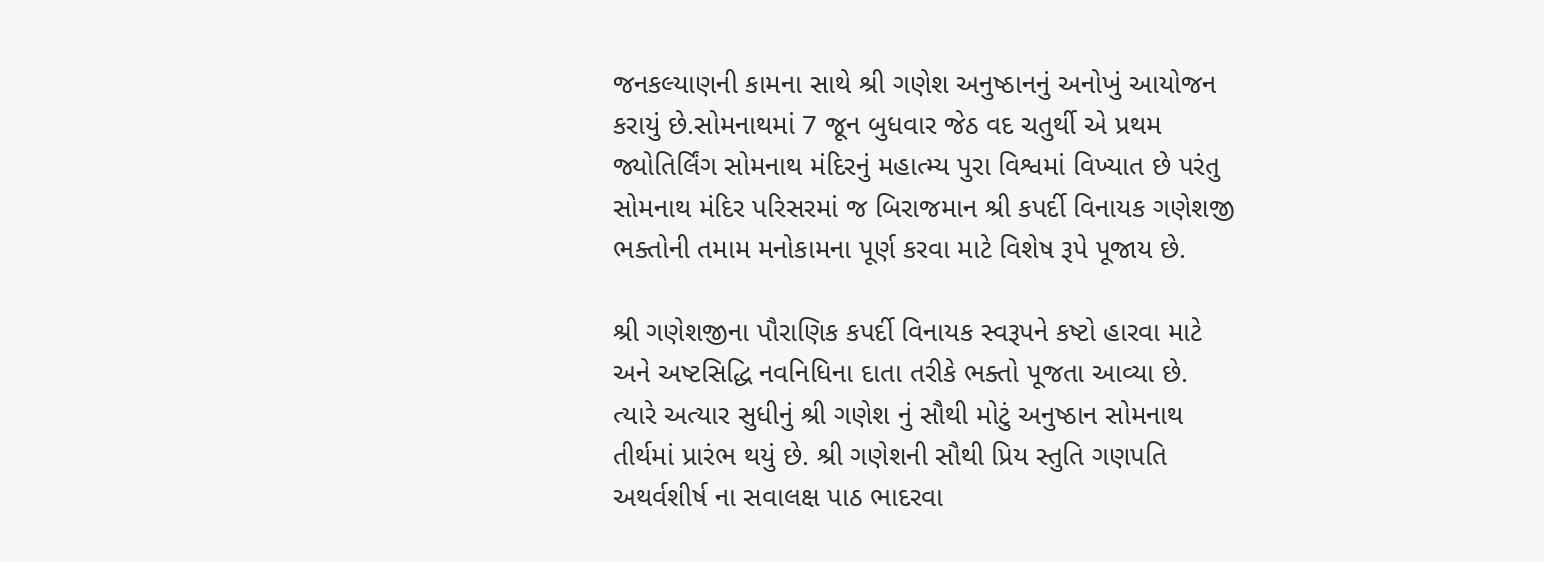જનકલ્યાણની કામના સાથે શ્રી ગણેશ અનુષ્ઠાનનું અનોખું આયોજન કરાયું છે.સોમનાથમાં 7 જૂન બુધવાર જેઠ વદ ચતુર્થી એ પ્રથમ જ્યોતિર્લિંગ સોમનાથ મંદિરનું મહાત્મ્ય પુરા વિશ્વમાં વિખ્યાત છે પરંતુ સોમનાથ મંદિર પરિસરમાં જ બિરાજમાન શ્રી કપર્દી વિનાયક ગણેશજી ભક્તોની તમામ મનોકામના પૂર્ણ કરવા માટે વિશેષ રૂપે પૂજાય છે.

શ્રી ગણેશજીના પૌરાણિક કપર્દી વિનાયક સ્વરૂપને કષ્ટો હારવા માટે અને અષ્ટસિદ્ધિ નવનિધિના દાતા તરીકે ભક્તો પૂજતા આવ્યા છે. ત્યારે અત્યાર સુધીનું શ્રી ગણેશ નું સૌથી મોટું અનુષ્ઠાન સોમનાથ તીર્થમાં પ્રારંભ થયું છે. શ્રી ગણેશની સૌથી પ્રિય સ્તુતિ ગણપતિ અથર્વશીર્ષ ના સવાલક્ષ પાઠ ભાદરવા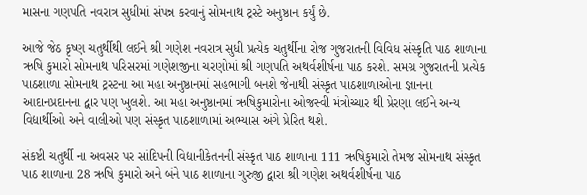માસના ગણપતિ નવરાત્ર સુધીમાં સંપન્ન કરવાનું સોમનાથ ટ્રસ્ટે અનુષ્ઠાન કર્યું છે.

આજે જેઠ કૃષ્ણ ચતુર્થીથી લઈને શ્રી ગણેશ નવરાત્ર સુધી પ્રત્યેક ચતુર્થીના રોજ ગુજરાતની વિવિધ સંસ્કૃતિ પાઠ શાળાના ઋષિ કુમારો સોમનાથ પરિસરમાં ગણેશજીના ચરણોમાં શ્રી ગણપતિ અથર્વશીર્ષના પાઠ કરશે. સમગ્ર ગુજરાતની પ્રત્યેક પાઠશાળા સોમનાથ ટ્રસ્ટના આ મહા અનુષ્ઠાનમાં સહભાગી બનશે જેનાથી સંસ્કૃત પાઠશાળાઓના જ્ઞાનના આદાનપ્રદાનના દ્વાર પણ ખુલશે. આ મહા અનુષ્ઠાનમાં ઋષિકુમારોના ઓજસ્વી મંત્રોચ્ચાર થી પ્રેરણા લઈને અન્ય વિદ્યાર્થીઓ અને વાલીઓ પણ સંસ્કૃત પાઠશાળામાં અભ્યાસ અંગે પ્રેરિત થશે.

સંકષ્ટી ચતુર્થી ના અવસર પર સાંદિપની વિદ્યાનીકેતનની સંસ્કૃત પાઠ શાળાના 111 ઋષિકુમારો તેમજ સોમનાથ સંસ્કૃત પાઠ શાળાના 28 ઋષિ કુમારો અને બંને પાઠ શાળાના ગુરુજી દ્વારા શ્રી ગણેશ અથર્વશીર્ષના પાઠ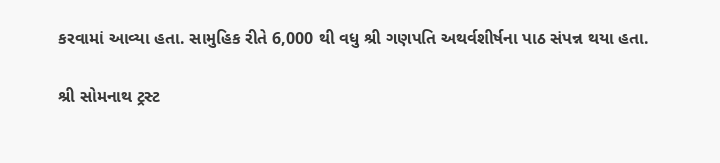કરવામાં આવ્યા હતા. સામુહિક રીતે 6,000 થી વધુ શ્રી ગણપતિ અથર્વશીર્ષના પાઠ સંપન્ન થયા હતા.

શ્રી સોમનાથ ટ્રસ્ટ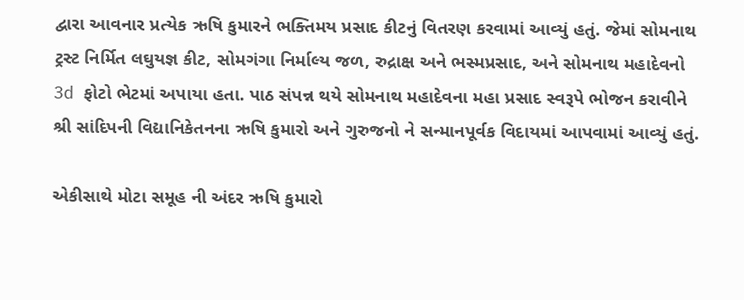દ્વારા આવનાર પ્રત્યેક ઋષિ કુમારને ભક્તિમય પ્રસાદ કીટનું વિતરણ કરવામાં આવ્યું હતું. જેમાં સોમનાથ ટ્રસ્ટ નિર્મિત લઘુયજ્ઞ કીટ, સોમગંગા નિર્માલ્ય જળ, રુદ્રાક્ષ અને ભસ્મપ્રસાદ, અને સોમનાથ મહાદેવનો 3d ફોટો ભેટમાં અપાયા હતા. પાઠ સંપન્ન થયે સોમનાથ મહાદેવના મહા પ્રસાદ સ્વરૂપે ભોજન કરાવીને શ્રી સાંદિપની વિદ્યાનિકેતનના ઋષિ કુમારો અને ગુરુજનો ને સન્માનપૂર્વક વિદાયમાં આપવામાં આવ્યું હતું.

એકીસાથે મોટા સમૂહ ની અંદર ઋષિ કુમારો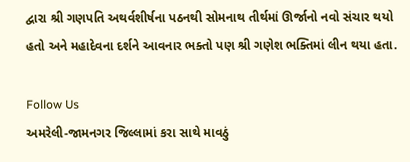દ્વારા શ્રી ગણપતિ અથર્વશીર્ષના પઠનથી સોમનાથ તીર્થમાં ઊર્જાનો નવો સંચાર થયો હતો અને મહાદેવના દર્શને આવનાર ભક્તો પણ શ્રી ગણેશ ભક્તિમાં લીન થયા હતા.

Follow Us
અમરેલી-જામનગર જિલ્લામાં કરા સાથે માવઠું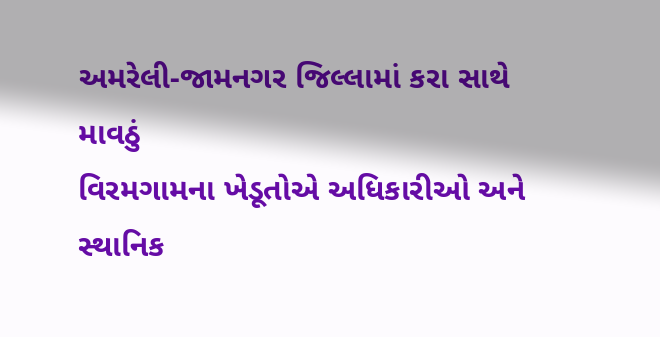અમરેલી-જામનગર જિલ્લામાં કરા સાથે માવઠું
વિરમગામના ખેડૂતોએ અધિકારીઓ અને સ્થાનિક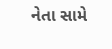નેતા સામે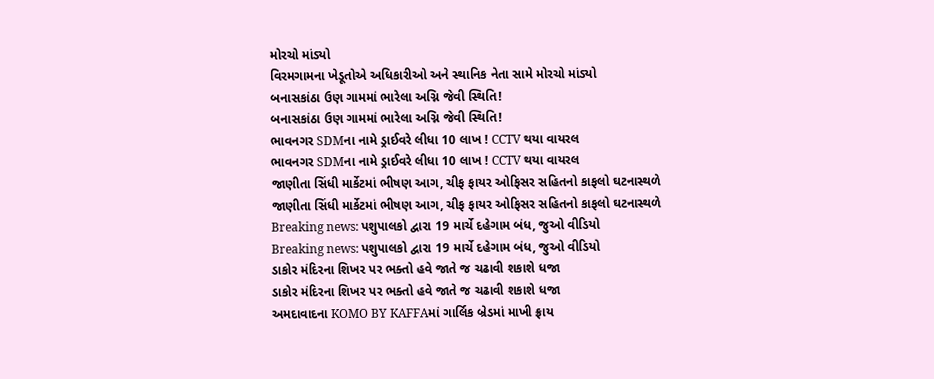મોરચો માંડ્યો
વિરમગામના ખેડૂતોએ અધિકારીઓ અને સ્થાનિક નેતા સામે મોરચો માંડ્યો
બનાસકાંઠા ઉણ ગામમાં ભારેલા અગ્નિ જેવી સ્થિતિ!
બનાસકાંઠા ઉણ ગામમાં ભારેલા અગ્નિ જેવી સ્થિતિ!
ભાવનગર SDMના નામે ડ્રાઈવરે લીધા 10 લાખ ! CCTV થયા વાયરલ
ભાવનગર SDMના નામે ડ્રાઈવરે લીધા 10 લાખ ! CCTV થયા વાયરલ
જાણીતા સિંધી માર્કેટમાં ભીષણ આગ, ચીફ ફાયર ઓફિસર સહિતનો કાફલો ઘટનાસ્થળે
જાણીતા સિંધી માર્કેટમાં ભીષણ આગ, ચીફ ફાયર ઓફિસર સહિતનો કાફલો ઘટનાસ્થળે
Breaking news: પશુપાલકો દ્વારા 19 માર્ચે દહેગામ બંધ, જુઓ વીડિયો
Breaking news: પશુપાલકો દ્વારા 19 માર્ચે દહેગામ બંધ, જુઓ વીડિયો
ડાકોર મંદિરના શિખર પર ભક્તો હવે જાતે જ ચઢાવી શકાશે ધજા
ડાકોર મંદિરના શિખર પર ભક્તો હવે જાતે જ ચઢાવી શકાશે ધજા
અમદાવાદના KOMO BY KAFFAમાં ગાર્લિક બ્રેડમાં માખી ફ્રાય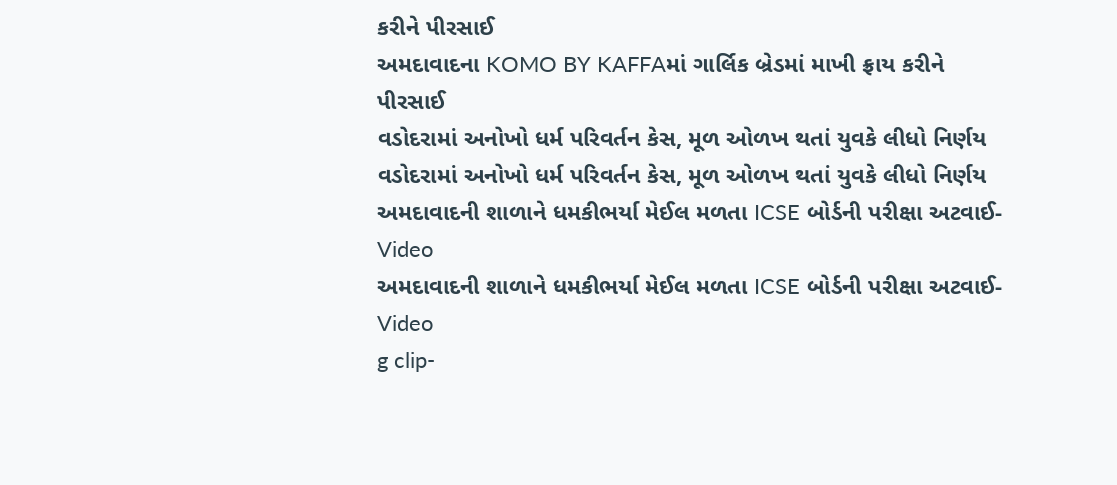કરીને પીરસાઈ
અમદાવાદના KOMO BY KAFFAમાં ગાર્લિક બ્રેડમાં માખી ફ્રાય કરીને પીરસાઈ
વડોદરામાં અનોખો ધર્મ પરિવર્તન કેસ, મૂળ ઓળખ થતાં યુવકે લીધો નિર્ણય
વડોદરામાં અનોખો ધર્મ પરિવર્તન કેસ, મૂળ ઓળખ થતાં યુવકે લીધો નિર્ણય
અમદાવાદની શાળાને ધમકીભર્યા મેઈલ મળતા ICSE બોર્ડની પરીક્ષા અટવાઈ-Video
અમદાવાદની શાળાને ધમકીભર્યા મેઈલ મળતા ICSE બોર્ડની પરીક્ષા અટવાઈ-Video
g clip-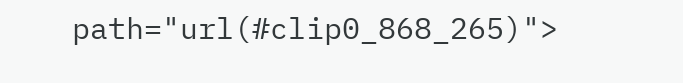path="url(#clip0_868_265)">